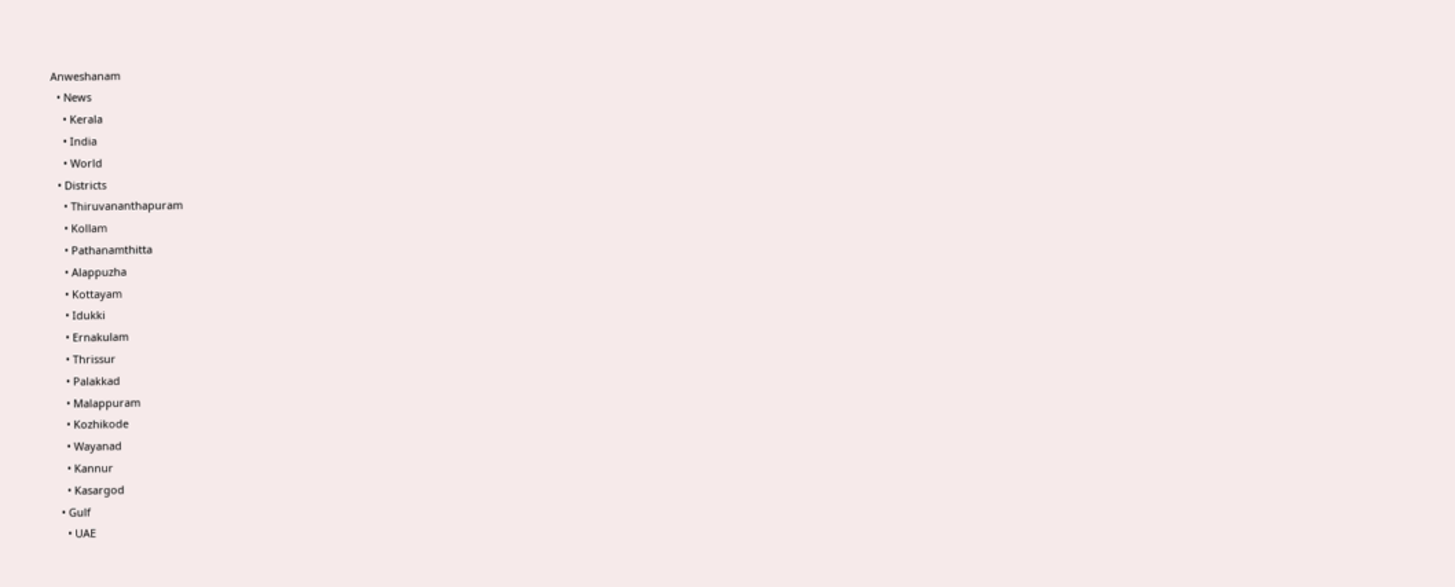Anweshanam
  • News
    • Kerala
    • India
    • World
  • Districts
    • Thiruvananthapuram
    • Kollam
    • Pathanamthitta
    • Alappuzha
    • Kottayam
    • Idukki
    • Ernakulam
    • Thrissur
    • Palakkad
    • Malappuram
    • Kozhikode
    • Wayanad
    • Kannur
    • Kasargod
  • Gulf
    • UAE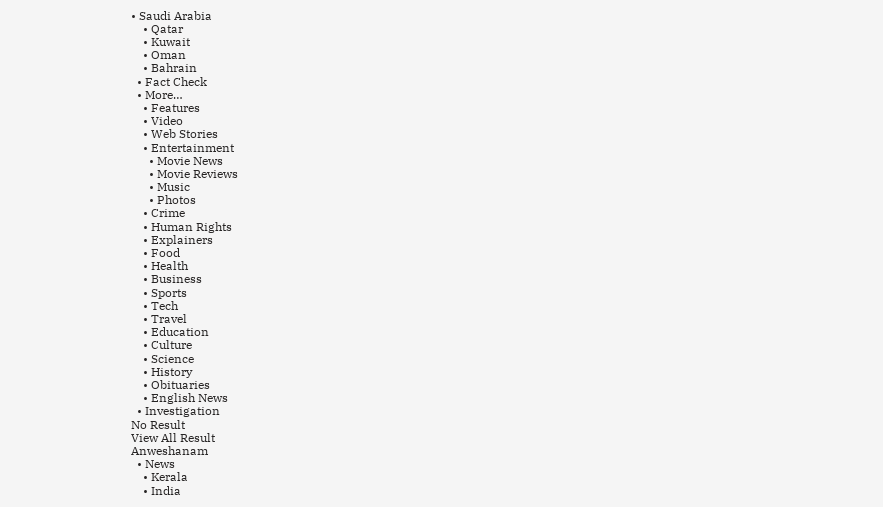• Saudi Arabia
    • Qatar
    • Kuwait
    • Oman
    • Bahrain
  • Fact Check
  • More…
    • Features
    • Video
    • Web Stories
    • Entertainment
      • Movie News
      • Movie Reviews
      • Music
      • Photos
    • Crime
    • Human Rights
    • Explainers
    • Food
    • Health
    • Business
    • Sports
    • Tech
    • Travel
    • Education
    • Culture
    • Science
    • History
    • Obituaries
    • English News
  • Investigation
No Result
View All Result
Anweshanam
  • News
    • Kerala
    • India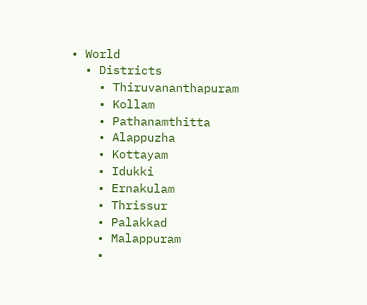• World
  • Districts
    • Thiruvananthapuram
    • Kollam
    • Pathanamthitta
    • Alappuzha
    • Kottayam
    • Idukki
    • Ernakulam
    • Thrissur
    • Palakkad
    • Malappuram
    •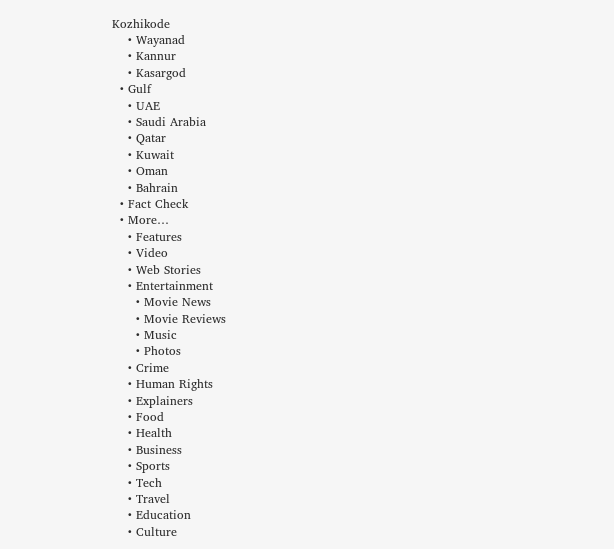Kozhikode
    • Wayanad
    • Kannur
    • Kasargod
  • Gulf
    • UAE
    • Saudi Arabia
    • Qatar
    • Kuwait
    • Oman
    • Bahrain
  • Fact Check
  • More…
    • Features
    • Video
    • Web Stories
    • Entertainment
      • Movie News
      • Movie Reviews
      • Music
      • Photos
    • Crime
    • Human Rights
    • Explainers
    • Food
    • Health
    • Business
    • Sports
    • Tech
    • Travel
    • Education
    • Culture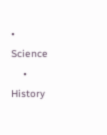• Science
    • History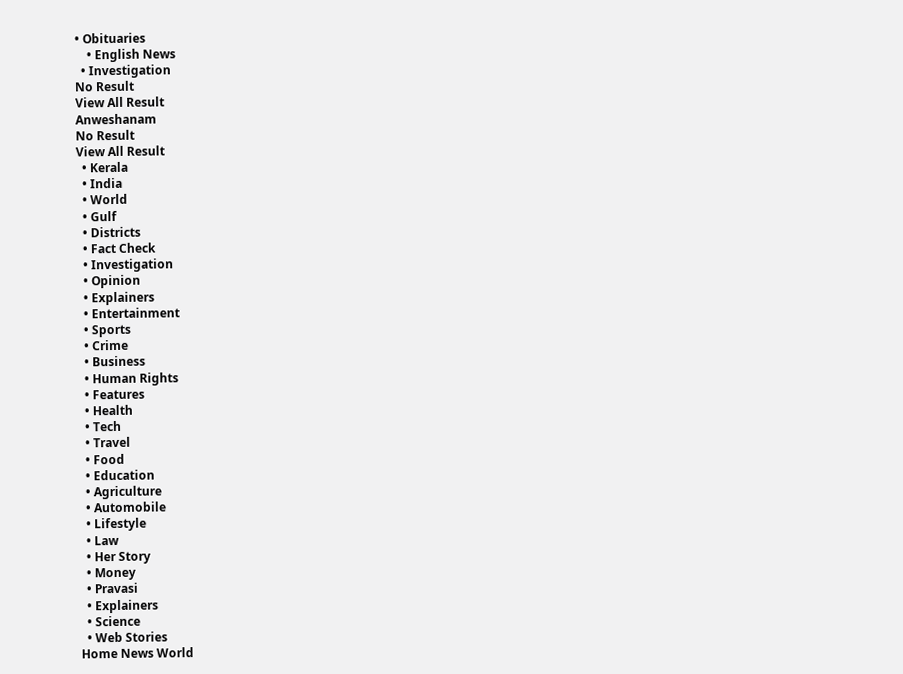• Obituaries
    • English News
  • Investigation
No Result
View All Result
Anweshanam
No Result
View All Result
  • Kerala
  • India
  • World
  • Gulf
  • Districts
  • Fact Check
  • Investigation
  • Opinion
  • Explainers
  • Entertainment
  • Sports
  • Crime
  • Business
  • Human Rights
  • Features
  • Health
  • Tech
  • Travel
  • Food
  • Education
  • Agriculture
  • Automobile
  • Lifestyle
  • Law
  • Her Story
  • Money
  • Pravasi
  • Explainers
  • Science
  • Web Stories
Home News World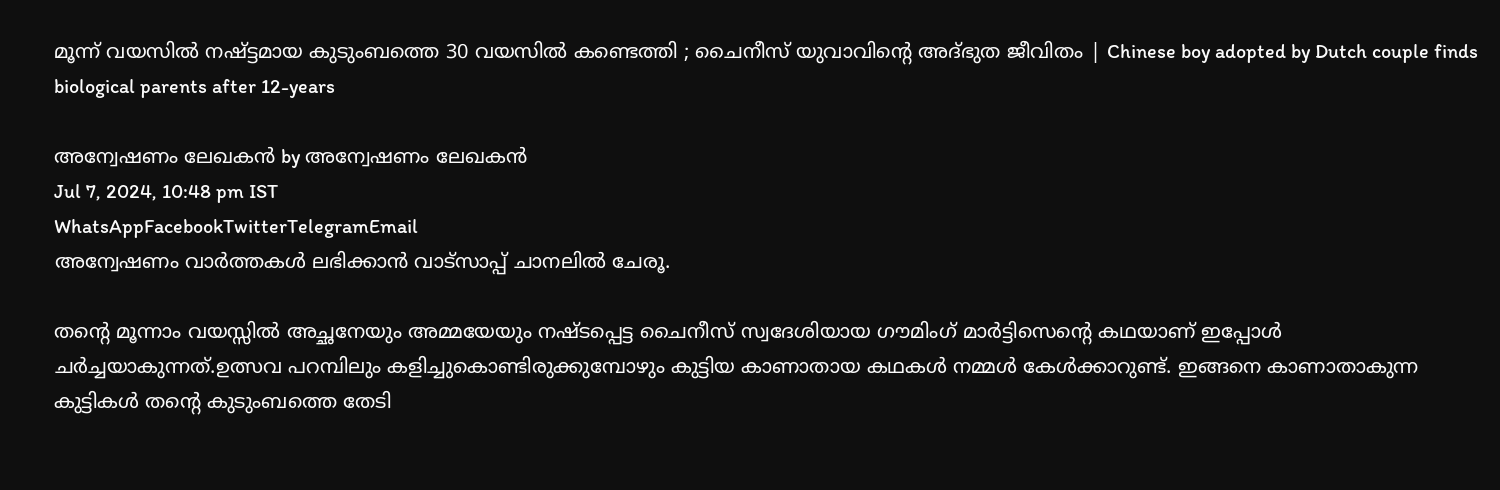മൂന്ന് വയസിൽ നഷ്ട്ടമായ കുടുംബത്തെ 30 വയസിൽ കണ്ടെത്തി ; ചൈനീസ് യുവാവിന്റെ അദ്ഭുത ജീവിതം | Chinese boy adopted by Dutch couple finds biological parents after 12-years

അന്വേഷണം ലേഖകൻ by അന്വേഷണം ലേഖകൻ
Jul 7, 2024, 10:48 pm IST
WhatsAppFacebookTwitterTelegramEmail
അന്വേഷണം വാർത്തകൾ ലഭിക്കാന്‍ വാട്സാപ്പ് ചാനലില്‍ ചേരൂ.

തന്റെ മൂന്നാം വയസ്സില്‍ അച്ഛനേയും അമ്മയേയും നഷ്ടപ്പെട്ട ചൈനീസ് സ്വദേശിയായ ഗൗമിംഗ് മാർട്ടിസെന്റെ കഥയാണ് ഇപ്പോള്‍ ചർച്ചയാകുന്നത്.ഉത്സവ പറമ്പിലും കളിച്ചുകൊണ്ടിരുക്കുമ്പോഴും കുട്ടിയ കാണാതായ കഥകള്‍ നമ്മള്‍ കേള്‍ക്കാറുണ്ട്. ഇങ്ങനെ കാണാതാകുന്ന കുട്ടികള്‍ തന്റെ കുടുംബത്തെ തേടി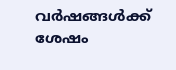വർഷങ്ങള്‍ക്ക് ശേഷം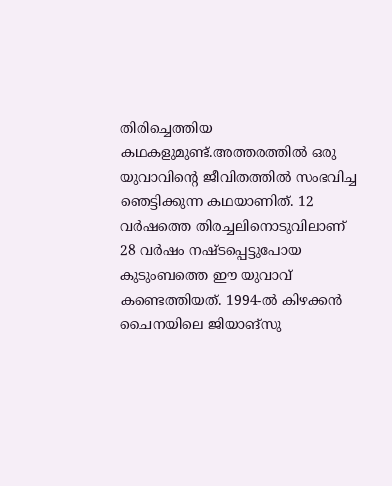തിരിച്ചെത്തിയ കഥകളുമുണ്ട്.അത്തരത്തിൽ ഒരു യുവാവിന്റെ ജീവിതത്തിൽ സംഭവിച്ച ഞെട്ടിക്കുന്ന കഥയാണിത്. 12 വർഷത്തെ തിരച്ചലിനൊടുവിലാണ് 28 വർഷം നഷ്ടപ്പെട്ടുപോയ കുടുംബത്തെ ഈ യുവാവ് കണ്ടെത്തിയത്. 1994-ല്‍ കിഴക്കൻ ചൈനയിലെ ജിയാങ്സു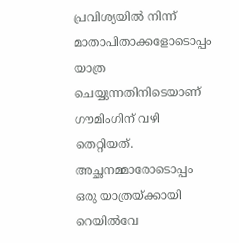പ്രവിശ്യയില്‍ നിന്ന് മാതാപിതാക്കളോടൊപ്പം യാത്ര ചെയ്യുന്നതിനിടെയാണ് ഗൗമിംഗിന് വഴി തെറ്റിയത്. അച്ഛനമ്മാരോടൊപ്പം ഒരു യാത്രയ്ക്കായി റെയില്‍വേ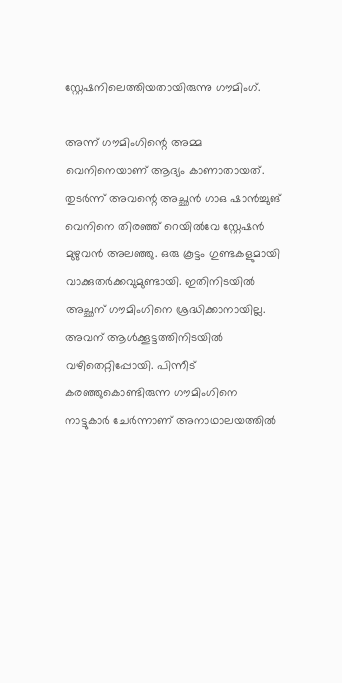സ്റ്റേഷനിലെത്തിയതായിരുന്നു ഗൗമിംഗ്.

അന്ന് ഗൗമിംഗിന്റെ അമ്മ വെനിനെയാണ് ആദ്യം കാണാതായത്. തുടർന്ന് അവന്റെ അച്ഛൻ ഗാഒ ഷാൻച്ചുങ് വെനിനെ തിരഞ്ഞ് റെയില്‍വേ സ്റ്റേഷൻ മുഴുവൻ അലഞ്ഞു. ഒരു കൂട്ടം ഗുണ്ടകളുമായി വാക്കുതർക്കവുമുണ്ടായി. ഇതിനിടയില്‍ അച്ഛന് ഗൗമിംഗിനെ ശ്രദ്ധിക്കാനായില്ല. അവന് ആള്‍ക്കൂട്ടത്തിനിടയില്‍ വഴിതെറ്റിപ്പോയി. പിന്നീട് കരഞ്ഞുകൊണ്ടിരുന്ന ഗൗമിംഗിനെ നാട്ടുകാർ ചേർന്നാണ് അനാഥാലയത്തില്‍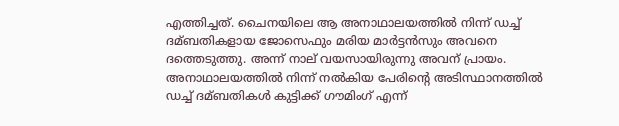എത്തിച്ചത്. ചൈനയിലെ ആ അനാഥാലയത്തില്‍ നിന്ന് ഡച്ച്‌ ദമ്ബതികളായ ജോസെഫും മരിയ മാർട്ടൻസും അവനെ ദത്തെടുത്തു. അന്ന് നാല് വയസായിരുന്നു അവന് പ്രായം. അനാഥാലയത്തില്‍ നിന്ന് നല്‍കിയ പേരിന്റെ അടിസ്ഥാനത്തില്‍ ഡച്ച്‌ ദമ്ബതികള്‍ കുട്ടിക്ക് ഗൗമിംഗ് എന്ന്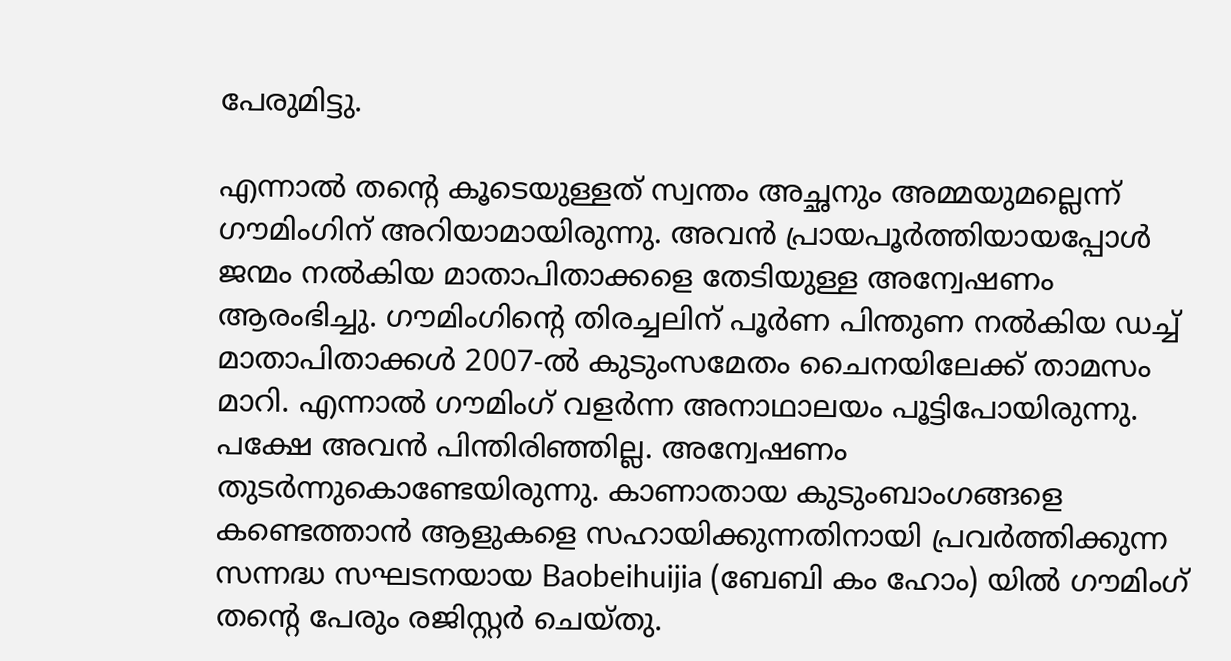പേരുമിട്ടു.

എന്നാല്‍ തന്റെ കൂടെയുള്ളത് സ്വന്തം അച്ഛനും അമ്മയുമല്ലെന്ന് ഗൗമിംഗിന് അറിയാമായിരുന്നു. അവൻ പ്രായപൂർത്തിയായപ്പോള്‍ ജന്മം നല്‍കിയ മാതാപിതാക്കളെ തേടിയുള്ള അന്വേഷണം ആരംഭിച്ചു. ഗൗമിംഗിന്റെ തിരച്ചലിന് പൂർണ പിന്തുണ നല്‍കിയ ഡച്ച്‌ മാതാപിതാക്കള്‍ 2007-ല്‍ കുടുംസമേതം ചൈനയിലേക്ക് താമസം മാറി. എന്നാല്‍ ഗൗമിംഗ് വളർന്ന അനാഥാലയം പൂട്ടിപോയിരുന്നു. പക്ഷേ അവൻ പിന്തിരിഞ്ഞില്ല. അന്വേഷണം തുടർന്നുകൊണ്ടേയിരുന്നു. കാണാതായ കുടുംബാംഗങ്ങളെ കണ്ടെത്താൻ ആളുകളെ സഹായിക്കുന്നതിനായി പ്രവർത്തിക്കുന്ന സന്നദ്ധ സഘടനയായ Baobeihuijia (ബേബി കം ഹോം) യില്‍ ഗൗമിംഗ് തന്റെ പേരും രജിസ്റ്റർ ചെയ്തു.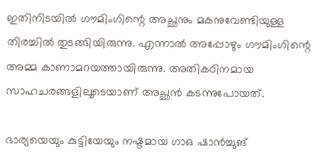ഇതിനിടയില്‍ ഗൗമിംഗിന്റെ അച്ഛനും മകനുവേണ്ടിയുള്ള തിരച്ചില്‍ തുടങ്ങിയിരുന്നു. എന്നാല്‍ അപ്പോഴും ഗൗമിംഗിന്റെ അമ്മ കാണാമറയത്തായിരുന്നു. അതികഠിനമായ സാഹചരങ്ങളിലൂടെയാണ് അച്ഛൻ കടന്നുപോയത്.

ഭാര്യയെയും കുട്ടിയേയും നഷ്ടമായ ഗാഒ ഷാൻച്ചുങ്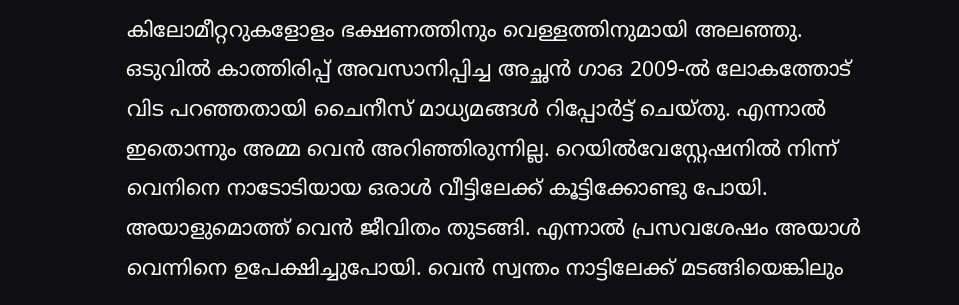കിലോമീറ്ററുകളോളം ഭക്ഷണത്തിനും വെള്ളത്തിനുമായി അലഞ്ഞു. ഒടുവില്‍ കാത്തിരിപ്പ് അവസാനിപ്പിച്ച അച്ഛൻ ഗാഒ 2009-ല്‍ ലോകത്തോട് വിട പറഞ്ഞതായി ചൈനീസ് മാധ്യമങ്ങള്‍ റിപ്പോർട്ട് ചെയ്തു. എന്നാല്‍ ഇതൊന്നും അമ്മ വെൻ അറിഞ്ഞിരുന്നില്ല. റെയില്‍വേസ്റ്റേഷനില്‍ നിന്ന് വെനിനെ നാടോടിയായ ഒരാള്‍ വീട്ടിലേക്ക് കൂട്ടിക്കോണ്ടു പോയി. അയാളുമൊത്ത് വെൻ ജീവിതം തുടങ്ങി. എന്നാല്‍ പ്രസവശേഷം അയാള്‍ വെന്നിനെ ഉപേക്ഷിച്ചുപോയി. വെൻ സ്വന്തം നാട്ടിലേക്ക് മടങ്ങിയെങ്കിലും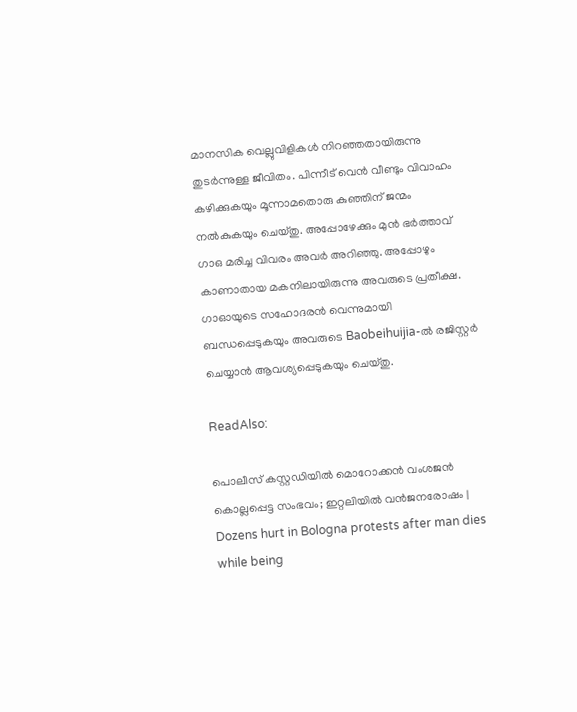മാനസിക വെല്ലുവിളികള്‍ നിറഞ്ഞതായിരുന്നു തുടർന്നുള്ള ജീവിതം. പിന്നീട് വെൻ വീണ്ടും വിവാഹം കഴിക്കുകയും മൂന്നാമതൊരു കുഞ്ഞിന് ജന്മം നല്‍കുകയും ചെയ്തു. അപ്പോഴേക്കും മുൻ ഭർത്താവ് ഗാഒ മരിച്ച വിവരം അവർ അറിഞ്ഞു. അപ്പോഴും കാണാതായ മകനിലായിരുന്നു അവരുടെ പ്രതീക്ഷ. ഗാഓയുടെ സഹോദരൻ വെന്നുമായി ബന്ധപ്പെടുകയും അവരുടെ Baobeihuijia-ല്‍ രജിസ്റ്റർ ചെയ്യാൻ ആവശ്യപ്പെടുകയും ചെയ്തു.

ReadAlso:

പൊലീസ് കസ്റ്റഡിയിൽ മൊറോക്കൻ വംശജൻ കൊല്ലപ്പെട്ട സംഭവം; ഇറ്റലിയിൽ വൻജനരോഷം | Dozens hurt in Bologna protests after man dies while being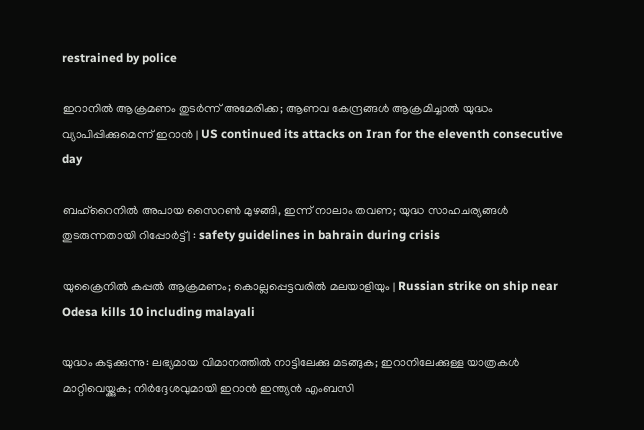restrained by police

ഇറാനിൽ ആക്രമണം തുടർന്ന് അമേരിക്ക; ആണവ കേന്ദ്രങ്ങൾ ആക്രമിച്ചാൽ യുദ്ധം വ്യാപിപ്പിക്കുമെന്ന് ഇറാൻ | US continued its attacks on Iran for the eleventh consecutive day

ബഹ്റൈനിൽ അപായ സൈറൺ മുഴങ്ങി, ഇന്ന് നാലാം തവണ; യുദ്ധ സാഹചര്യങ്ങൾ തുടരുന്നതായി റിപ്പോർട്ട് | : safety guidelines in bahrain during crisis

യുക്രൈനില്‍ കപ്പല്‍ ആക്രമണം; കൊല്ലപ്പെട്ടവരില്‍ മലയാളിയും | Russian strike on ship near Odesa kills 10 including malayali

യുദ്ധം കടുക്കുന്നു: ലഭ്യമായ വിമാനത്തില്‍ നാട്ടിലേക്കു മടങ്ങുക; ഇറാനിലേക്കുള്ള യാത്രകള്‍ മാറ്റിവെയ്ക്കുക; നിര്‍ദ്ദേശവുമായി ഇറാന്‍ ഇന്ത്യന്‍ എംബസി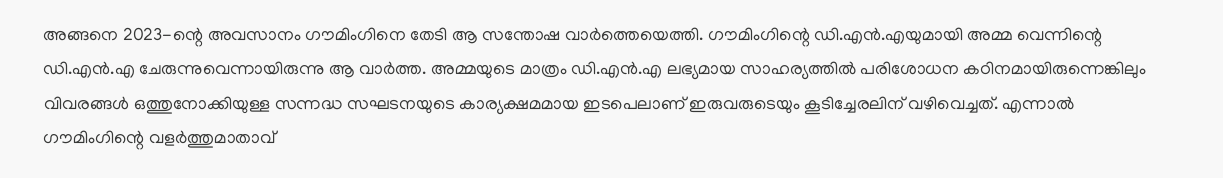അങ്ങനെ 2023-ന്റെ അവസാനം ഗൗമിംഗിനെ തേടി ആ സന്തോഷ വാർത്തെയെത്തി. ഗൗമിംഗിന്റെ ഡി.എൻ.എയുമായി അമ്മ വെന്നിന്റെ ഡി.എൻ.എ ചേരുന്നുവെന്നായിരുന്നു ആ വാർത്ത. അമ്മയുടെ മാത്രം ഡി.എൻ.എ ലഭ്യമായ സാഹര്യത്തില്‍ പരിശോധന കഠിനമായിരുന്നെങ്കിലും വിവരങ്ങള്‍ ഒത്തുനോക്കിയുള്ള സന്നദ്ധ സഘടനയുടെ കാര്യക്ഷമമായ ഇടപെലാണ് ഇരുവരുടെയും കൂടിച്ചേരലിന് വഴിവെച്ചത്. എന്നാല്‍ ഗൗമിംഗിന്റെ വളർത്തുമാതാവ്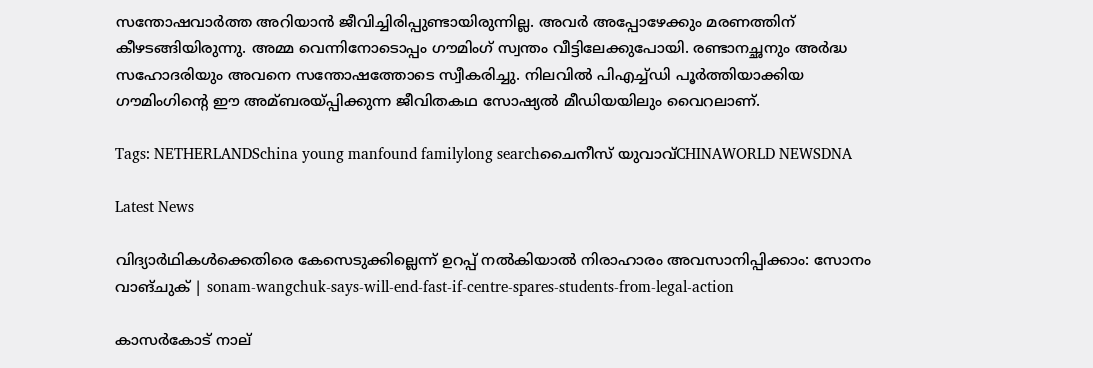സന്തോഷവാർത്ത അറിയാൻ ജീവിച്ചിരിപ്പുണ്ടായിരുന്നില്ല. അവർ അപ്പോഴേക്കും മരണത്തിന് കീഴടങ്ങിയിരുന്നു. അമ്മ വെന്നിനോടൊപ്പം ഗൗമിംഗ് സ്വന്തം വീട്ടിലേക്കുപോയി. രണ്ടാനച്ഛനും അർദ്ധ സഹോദരിയും അവനെ സന്തോഷത്തോടെ സ്വീകരിച്ചു. നിലവില്‍ പിഎച്ച്‌ഡി പൂർത്തിയാക്കിയ ഗൗമിംഗിന്റെ ഈ അമ്ബരയ്പ്പിക്കുന്ന ജീവിതകഥ സോഷ്യല്‍ മീഡിയയിലും വൈറലാണ്.

Tags: NETHERLANDSchina young manfound familylong searchചൈനീസ് യുവാവ്CHINAWORLD NEWSDNA

Latest News

വിദ്യാർഥികള്‍ക്കെതിരെ കേസെടുക്കില്ലെന്ന് ഉറപ്പ് നൽകിയാൽ നിരാഹാരം അവസാനിപ്പിക്കാം: സോനം വാങ്ചുക് | sonam-wangchuk-says-will-end-fast-if-centre-spares-students-from-legal-action

കാസര്‍കോട് നാല്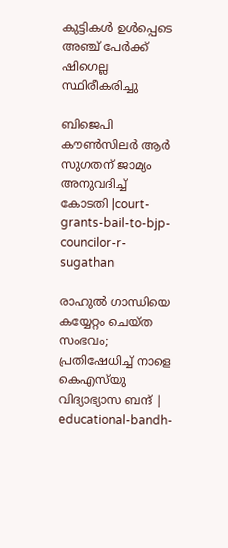കുട്ടികള്‍ ഉള്‍പ്പെടെ അഞ്ച് പേര്‍ക്ക് ഷിഗെല്ല സ്ഥിരീകരിച്ചു

ബിജെപി കൗൺസിലർ ആർ സുഗതന് ജാമ്യം അനുവദിച്ച് കോടതി |court-grants-bail-to-bjp-councilor-r-sugathan

രാഹുൽ ഗാന്ധിയെ കയ്യേറ്റം ചെയ്ത സംഭവം‌; പ്രതിഷേധിച്ച് നാളെ കെഎസ്‍യു വിദ്യാഭ്യാസ ബന്ദ് | educational-bandh-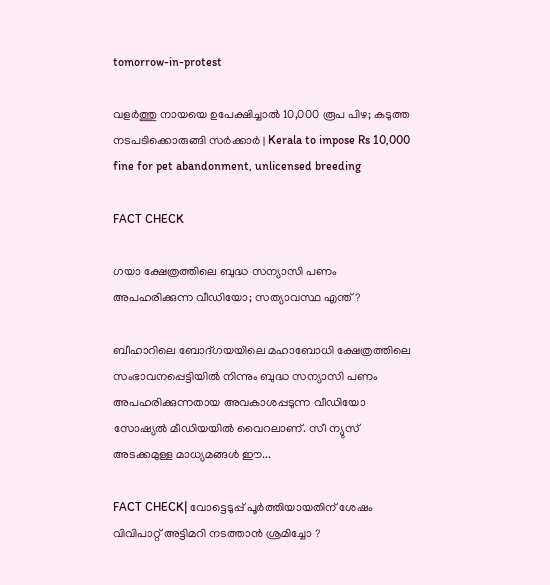tomorrow-in-protest

വളര്‍ത്തു നായയെ ഉപേക്ഷിച്ചാല്‍ 10,000 രൂപ പിഴ; കടുത്ത നടപടിക്കൊരുങ്ങി സര്‍ക്കാര്‍ | Kerala to impose Rs 10,000 fine for pet abandonment, unlicensed breeding

FACT CHECK

ഗയാ ക്ഷേത്രത്തിലെ ബുദ്ധ സന്യാസി പണം അപഹരിക്കുന്ന വീഡിയോ; സത്യാവസ്ഥ എന്ത്?

ബീഹാറിലെ ബോദ്ഗയയിലെ മഹാബോധി ക്ഷേത്രത്തിലെ സംഭാവനപ്പെട്ടിയില്‍ നിന്നും ബുദ്ധ സന്യാസി പണം അപഹരിക്കുന്നതായ അവകാശപ്പടുന്ന വീഡിയോ സോഷ്യല്‍ മീഡിയയില്‍ വൈറലാണ്. സീ ന്യുസ് അടക്കമുള്ള മാധ്യമങ്ങള്‍ ഈ...

FACT CHECK| വോട്ടെടുപ്പ് പൂർത്തിയായതിന് ശേഷം വിവിപാറ്റ് അട്ടിമറി നടത്താൻ ശ്രമിച്ചോ ?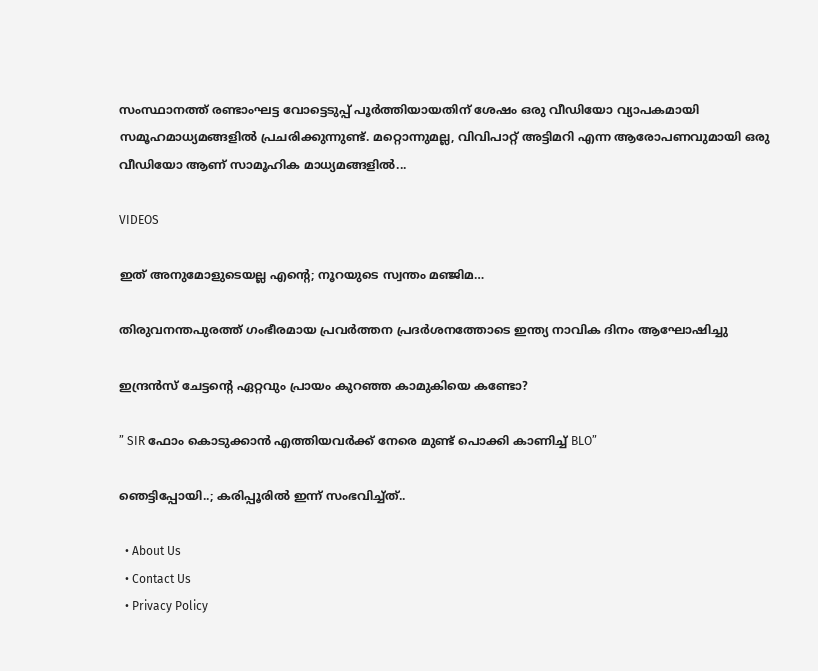സംസ്ഥാനത്ത് രണ്ടാംഘട്ട വോട്ടെടുപ്പ് പൂർത്തിയായതിന് ശേഷം ഒരു വീഡിയോ വ്യാപകമായി സമൂഹമാധ്യമങ്ങളിൽ പ്രചരിക്കുന്നുണ്ട്. മറ്റൊന്നുമല്ല, വിവിപാറ്റ് അട്ടിമറി എന്ന ആരോപണവുമായി ഒരു വീഡിയോ ആണ് സാമൂഹിക മാധ്യമങ്ങളിൽ...

VIDEOS

ഇത് അനുമോളുടെയല്ല എന്റെ; നൂറയുടെ സ്വന്തം മഞ്ജിമ…

തിരുവനന്തപുരത്ത് ഗംഭീരമായ പ്രവർത്തന പ്രദർശനത്തോടെ ഇന്ത്യ നാവിക ദിനം ആഘോഷിച്ചു

ഇന്ദ്രൻസ് ചേട്ടന്റെ ഏറ്റവും പ്രായം കുറഞ്ഞ കാമുകിയെ കണ്ടോ?

” SIR ഫോം കൊടുക്കാൻ എത്തിയവർക്ക് നേരെ മുണ്ട് പൊക്കി കാണിച്ച് BLO”

ഞെട്ടിപ്പോയി..; കരിപ്പൂരിൽ ഇന്ന് സംഭവിച്ച്ത്..

  • About Us
  • Contact Us
  • Privacy Policy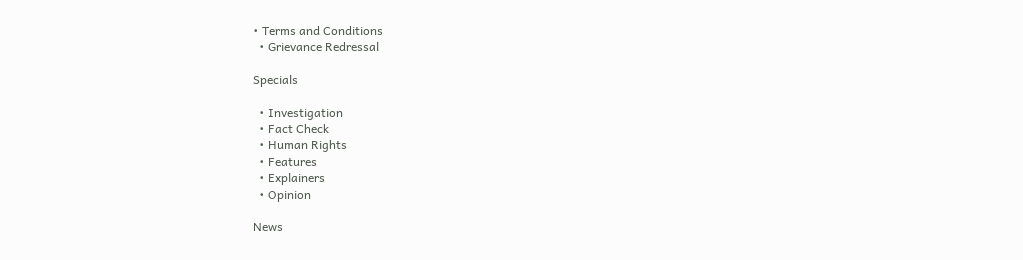• Terms and Conditions
  • Grievance Redressal

Specials

  • Investigation
  • Fact Check
  • Human Rights
  • Features
  • Explainers
  • Opinion

News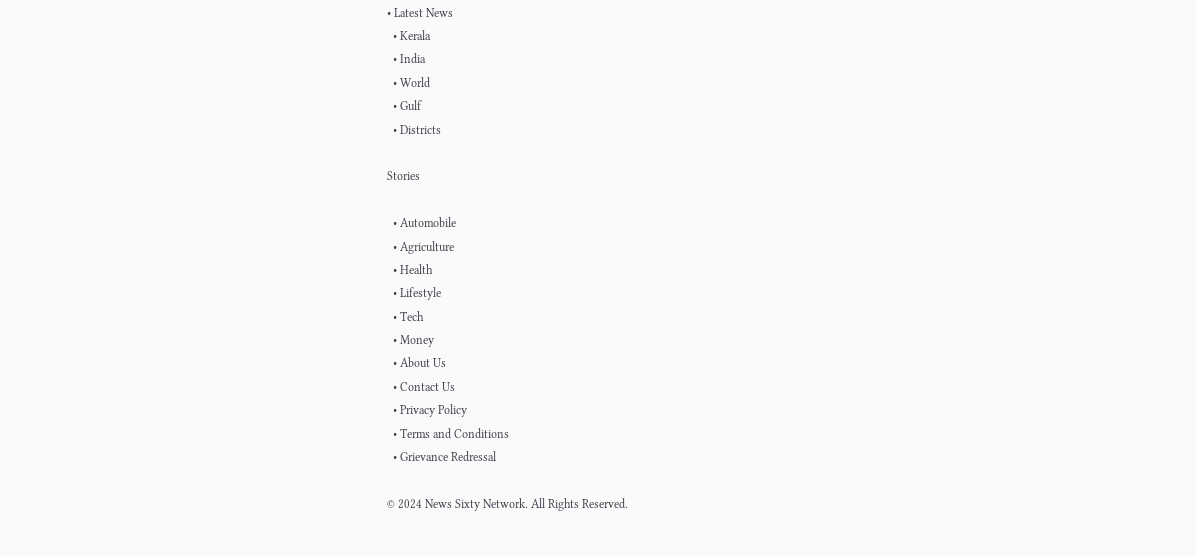• Latest News
  • Kerala
  • India
  • World
  • Gulf
  • Districts

Stories

  • Automobile
  • Agriculture
  • Health
  • Lifestyle
  • Tech
  • Money
  • About Us
  • Contact Us
  • Privacy Policy
  • Terms and Conditions
  • Grievance Redressal

© 2024 News Sixty Network. All Rights Reserved.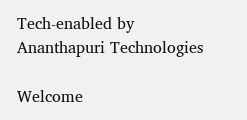Tech-enabled by Ananthapuri Technologies

Welcome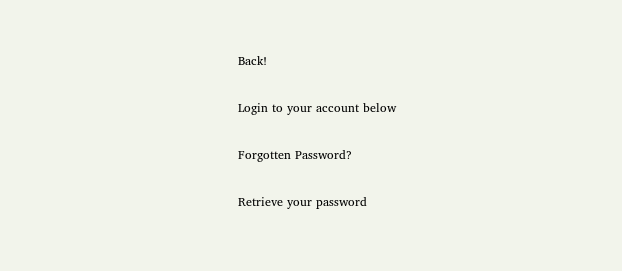Back!

Login to your account below

Forgotten Password?

Retrieve your password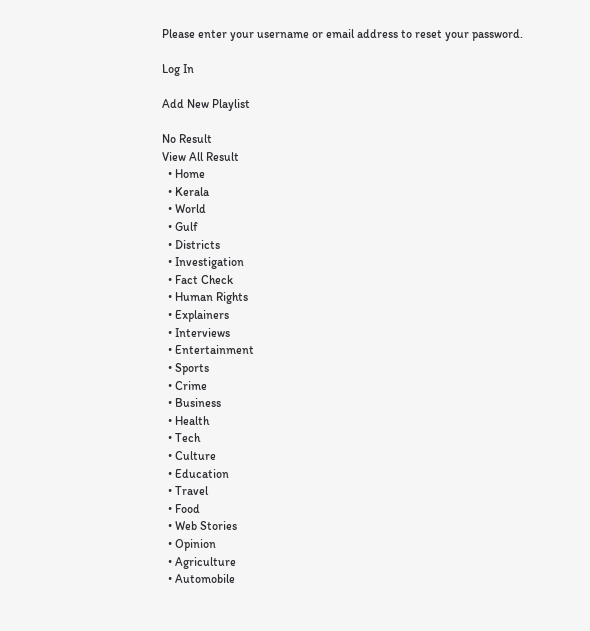Please enter your username or email address to reset your password.

Log In

Add New Playlist

No Result
View All Result
  • Home
  • Kerala
  • World
  • Gulf
  • Districts
  • Investigation
  • Fact Check
  • Human Rights
  • Explainers
  • Interviews
  • Entertainment
  • Sports
  • Crime
  • Business
  • Health
  • Tech
  • Culture
  • Education
  • Travel
  • Food
  • Web Stories
  • Opinion
  • Agriculture
  • Automobile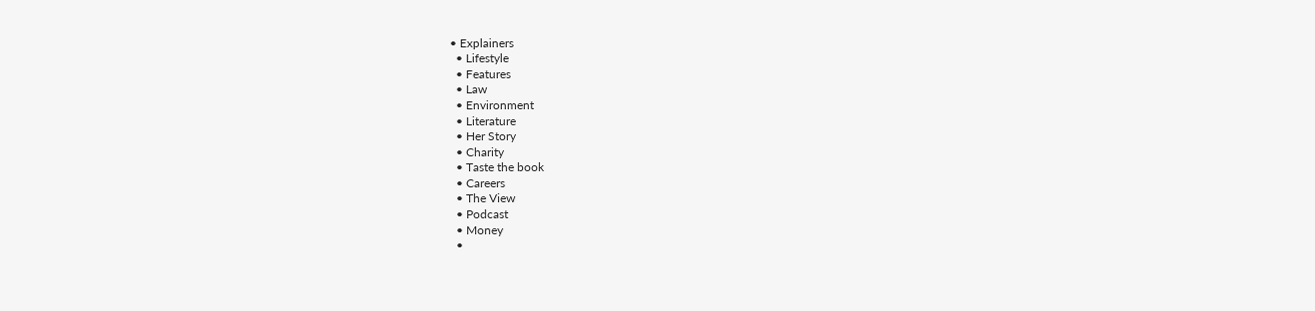• Explainers
  • Lifestyle
  • Features
  • Law
  • Environment
  • Literature
  • Her Story
  • Charity
  • Taste the book
  • Careers
  • The View
  • Podcast
  • Money
  •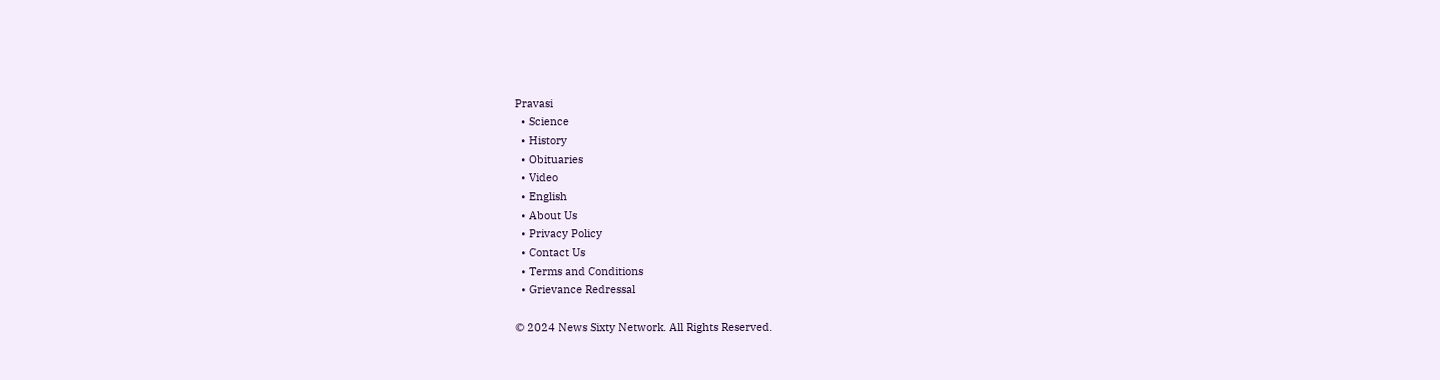Pravasi
  • Science
  • History
  • Obituaries
  • Video
  • English
  • About Us
  • Privacy Policy
  • Contact Us
  • Terms and Conditions
  • Grievance Redressal

© 2024 News Sixty Network. All Rights Reserved.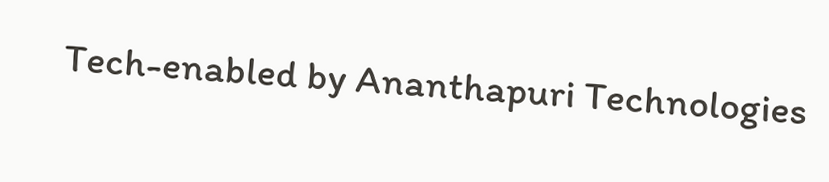Tech-enabled by Ananthapuri Technologies